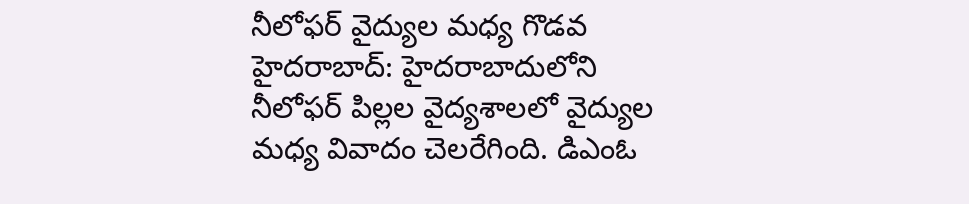నీలోఫర్ వైద్యుల మధ్య గొడవ
హైదరాబాద్: హైదరాబాదులోని నీలోఫర్ పిల్లల వైద్యశాలలో వైద్యుల మధ్య వివాదం చెలరేగింది. డిఎంఓ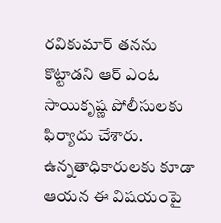రవికుమార్ తనను కొట్టాడని ఆర్ ఎంఓ సాయికృష్ణ పోలీసులకు ఫిర్యాదు చేశారు. ఉన్నతాధికారులకు కూడా ఆయన ఈ విషయంపై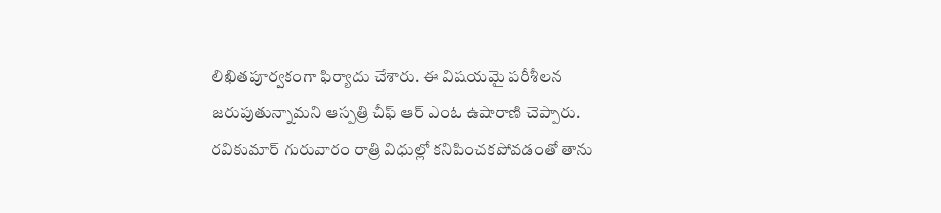లిఖితపూర్వకంగా ఫిర్యాదు చేశారు. ఈ విషయమై పరీశీలన జరుపుతున్నామని ఆస్పత్రి చీఫ్ ఆర్ ఎంఓ ఉషారాణి చెప్పారు.
రవికుమార్ గురువారం రాత్రి విధుల్లో కనిపించకపోవడంతో తాను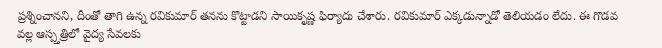ప్రశ్నించానని, దీంతో తాగి ఉన్న రవికుమార్ తనను కొట్టాడని సాయికృష్ణ ఫిర్యాదు చేశారు. రవికుమార్ ఎక్కడున్నాడో తెలియడం లేదు. ఈ గొడవ వల్ల ఆస్ప్తత్రిలో వైద్య సేవలకు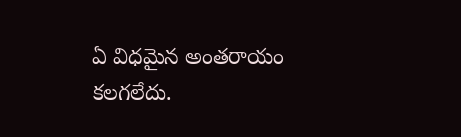ఏ విధమైన అంతరాయం కలగలేదు.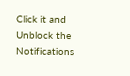Click it and Unblock the Notifications